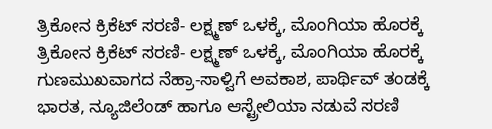ತ್ರಿಕೋನ ಕ್ರಿಕೆಟ್ ಸರಣಿ- ಲಕ್ಷ್ಮಣ್ ಒಳಕ್ಕೆ, ಮೊಂಗಿಯಾ ಹೊರಕ್ಕೆ
ತ್ರಿಕೋನ ಕ್ರಿಕೆಟ್ ಸರಣಿ- ಲಕ್ಷ್ಮಣ್ ಒಳಕ್ಕೆ, ಮೊಂಗಿಯಾ ಹೊರಕ್ಕೆ
ಗುಣಮುಖವಾಗದ ನೆಹ್ರಾ-ಸಾಳ್ವಿಗೆ ಅವಕಾಶ, ಪಾರ್ಥಿವ್ ತಂಡಕ್ಕೆ
ಭಾರತ, ನ್ಯೂಜಿಲೆಂಡ್ ಹಾಗೂ ಆಸ್ಟ್ರೇಲಿಯಾ ನಡುವೆ ಸರಣಿ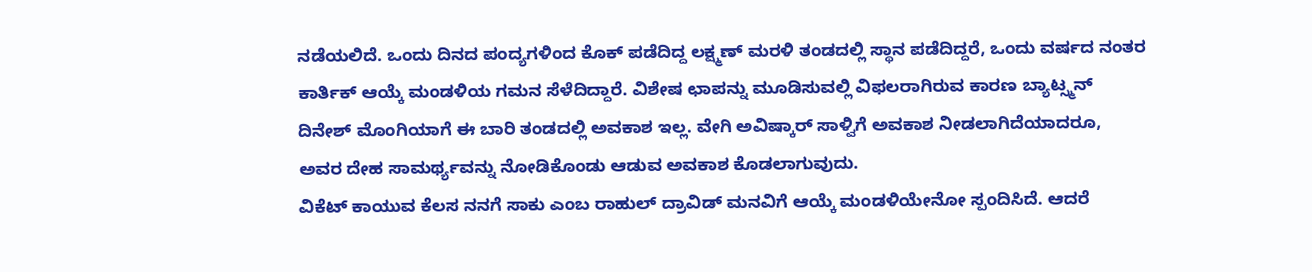ನಡೆಯಲಿದೆ. ಒಂದು ದಿನದ ಪಂದ್ಯಗಳಿಂದ ಕೊಕ್ ಪಡೆದಿದ್ದ ಲಕ್ಷ್ಮಣ್ ಮರಳಿ ತಂಡದಲ್ಲಿ ಸ್ಥಾನ ಪಡೆದಿದ್ದರೆ, ಒಂದು ವರ್ಷದ ನಂತರ ಕಾರ್ತಿಕ್ ಆಯ್ಕೆ ಮಂಡಳಿಯ ಗಮನ ಸೆಳೆದಿದ್ದಾರೆ. ವಿಶೇಷ ಛಾಪನ್ನು ಮೂಡಿಸುವಲ್ಲಿ ವಿಫಲರಾಗಿರುವ ಕಾರಣ ಬ್ಯಾಟ್ಸ್ಮನ್ ದಿನೇಶ್ ಮೊಂಗಿಯಾಗೆ ಈ ಬಾರಿ ತಂಡದಲ್ಲಿ ಅವಕಾಶ ಇಲ್ಲ. ವೇಗಿ ಅವಿಷ್ಕಾರ್ ಸಾಳ್ವಿಗೆ ಅವಕಾಶ ನೀಡಲಾಗಿದೆಯಾದರೂ, ಅವರ ದೇಹ ಸಾಮರ್ಥ್ಯವನ್ನು ನೋಡಿಕೊಂಡು ಆಡುವ ಅವಕಾಶ ಕೊಡಲಾಗುವುದು.
ವಿಕೆಟ್ ಕಾಯುವ ಕೆಲಸ ನನಗೆ ಸಾಕು ಎಂಬ ರಾಹುಲ್ ದ್ರಾವಿಡ್ ಮನವಿಗೆ ಆಯ್ಕೆ ಮಂಡಳಿಯೇನೋ ಸ್ಪಂದಿಸಿದೆ. ಆದರೆ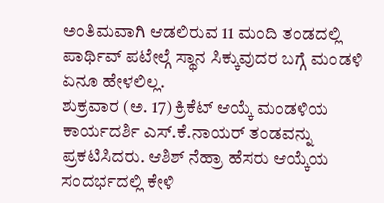ಅಂತಿಮವಾಗಿ ಆಡಲಿರುವ 11 ಮಂದಿ ತಂಡದಲ್ಲಿ ಪಾರ್ಥಿವ್ ಪಟೇಲ್ಗೆ ಸ್ಥಾನ ಸಿಕ್ಕುವುದರ ಬಗ್ಗೆ ಮಂಡಳಿ ಏನೂ ಹೇಳಲಿಲ್ಲ.
ಶುಕ್ರವಾರ (ಅ. 17) ಕ್ರಿಕೆಟ್ ಆಯ್ಕೆ ಮಂಡಳಿಯ ಕಾರ್ಯದರ್ಶಿ ಎಸ್.ಕೆ.ನಾಯರ್ ತಂಡವನ್ನು ಪ್ರಕಟಿಸಿದರು. ಆಶಿಶ್ ನೆಹ್ರಾ ಹೆಸರು ಆಯ್ಕೆಯ ಸಂದರ್ಭದಲ್ಲಿ ಕೇಳಿ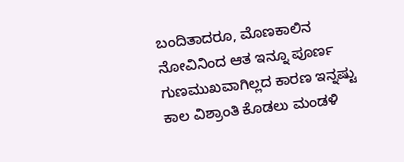ಬಂದಿತಾದರೂ, ಮೊಣಕಾಲಿನ ನೋವಿನಿಂದ ಆತ ಇನ್ನೂ ಪೂರ್ಣ ಗುಣಮುಖವಾಗಿಲ್ಲದ ಕಾರಣ ಇನ್ನಷ್ಟು ಕಾಲ ವಿಶ್ರಾಂತಿ ಕೊಡಲು ಮಂಡಳಿ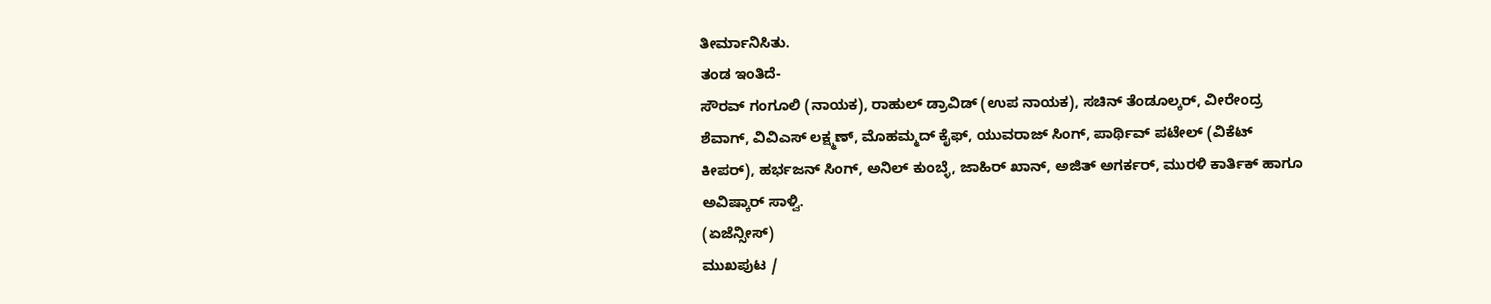ತೀರ್ಮಾನಿಸಿತು.
ತಂಡ ಇಂತಿದೆ-
ಸೌರವ್ ಗಂಗೂಲಿ (ನಾಯಕ), ರಾಹುಲ್ ಡ್ರಾವಿಡ್ (ಉಪ ನಾಯಕ), ಸಚಿನ್ ತೆಂಡೂಲ್ಕರ್, ವೀರೇಂದ್ರ ಶೆವಾಗ್, ವಿವಿಎಸ್ ಲಕ್ಷ್ಮಣ್, ಮೊಹಮ್ಮದ್ ಕೈಫ್, ಯುವರಾಜ್ ಸಿಂಗ್, ಪಾರ್ಥಿವ್ ಪಟೇಲ್ (ವಿಕೆಟ್ ಕೀಪರ್), ಹರ್ಭಜನ್ ಸಿಂಗ್, ಅನಿಲ್ ಕುಂಬ್ಳೆ, ಜಾಹಿರ್ ಖಾನ್, ಅಜಿತ್ ಅಗರ್ಕರ್, ಮುರಳಿ ಕಾರ್ತಿಕ್ ಹಾಗೂ ಅವಿಷ್ಕಾರ್ ಸಾಳ್ವಿ.
(ಏಜೆನ್ಸೀಸ್)
ಮುಖಪುಟ /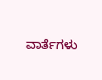ವಾರ್ತೆಗಳು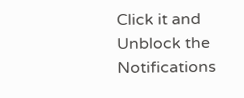Click it and Unblock the Notifications